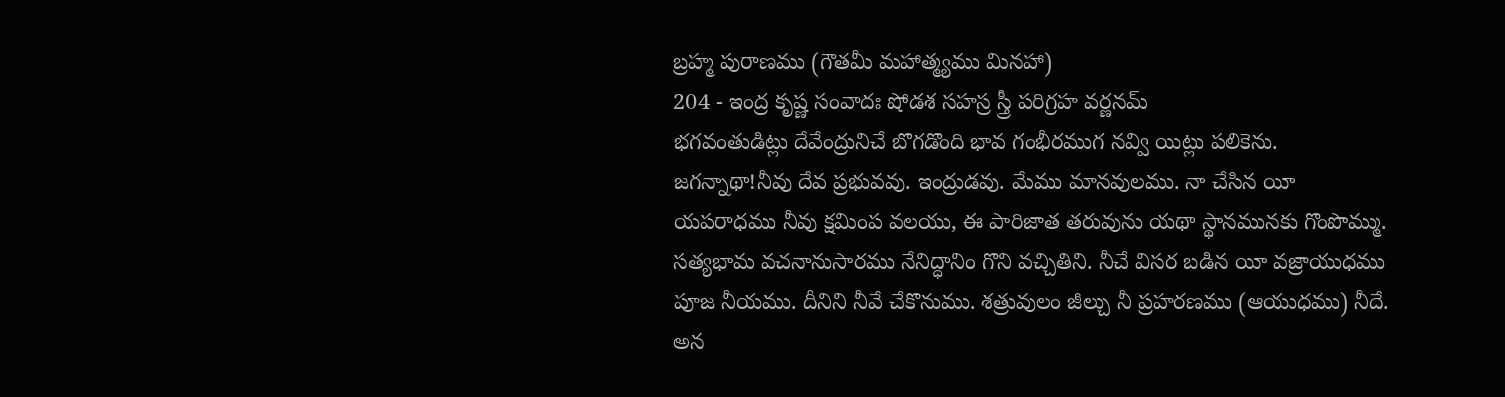బ్రహ్మ పురాణము (గౌతమీ మహాత్మ్యము మినహా)
204 - ఇంద్ర కృష్ణ సంవాదః షోడశ సహస్ర స్త్రీ పరిగ్రహ వర్ణనమ్
భగవంతుడిట్లు దేవేంద్రునిచే బొగడొంది భావ గంభీరముగ నవ్వి యిట్లు పలికెను.
జగన్నాథా!నీవు దేవ ప్రభువవు. ఇంద్రుడవు. మేము మానవులము. నా చేసిన యీ యపరాధము నీవు క్షమింప వలయు, ఈ పారిజాత తరువును యథా స్థానమునకు గొంపొమ్ము. సత్యభామ వచనానుసారము నేనిద్ధానిం గొని వచ్చితిని. నీచే విసర బడిన యీ వజ్రాయుధము పూజ నీయము. దీనిని నీవే చేకొనుము. శత్రువులం జీల్చు నీ ప్రహరణము (ఆయుధము) నీదే. అన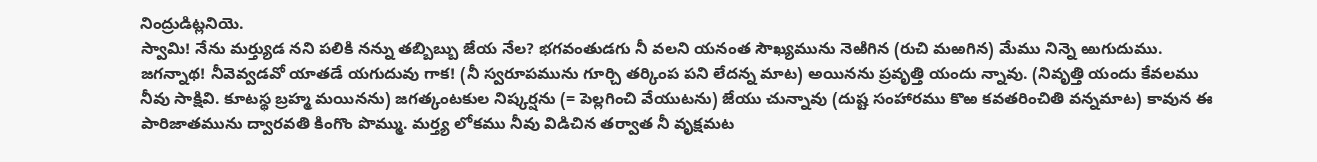నింద్రుడిట్లనియె.
స్వామి! నేను మర్త్యుడ నని పలికి నన్ను తబ్బిబ్బు జేయ నేల? భగవంతుడగు నీ వలని యనంత సౌఖ్యమును నెఱిగిన (రుచి మఱగిన) మేము నిన్నె ఱుగుదుము. జగన్నాథ! నీవెవ్వడవో యాతడే యగుదువు గాక! (నీ స్వరూపమును గూర్చి తర్కింప పని లేదన్న మాట) అయినను ప్రవృత్తి యందు న్నావు. (నివృత్తి యందు కేవలము నీవు సాక్షివి. కూటస్థ బ్రహ్మ మయినను) జగత్కంటకుల నిష్కర్షను (= పెల్లగించి వేయుటను) జేయు చున్నావు (దుష్ట సంహారము కొఱ కవతరించితి వన్నమాట) కావున ఈ పారిజాతమును ద్వారవతి కింగొం పొమ్ము. మర్త్య లోకము నీవు విడిచిన తర్వాత నీ వృక్షమట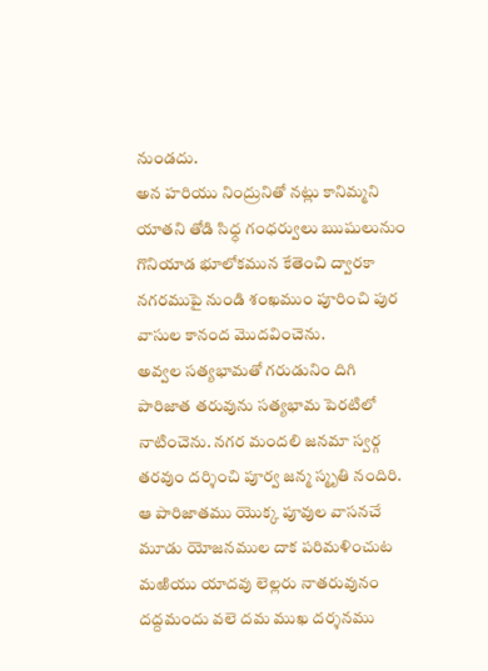నుండదు.
అన హరియు నింద్రునితో నట్లు కానిమ్మని యాతని తోడి సిధ్ధ గంధర్వులు ఋషులునుం గొనియాడ భూలోకమున కేతెంచి ద్వారకా నగరముపై నుండి శంఖముం పూరించి పుర వాసుల కానంద మొదవించెను.
అవ్వల సత్యభామతో గరుడునిం దిగి పారిజాత తరువును సత్యభామ పెరటిలో నాటించెను. నగర మందలి జనమా స్వర్గ తరవుం దర్శించి పూర్వ జన్మ స్మృతి నందిరి. ఆ పారిజాతము యొక్క పూవుల వాసనచే మూడు యోజనముల దాక పరిమళించుట మఱియు యాదవు లెల్లరు నాతరువునం దద్దమందు వలె దమ ముఖ దర్శనము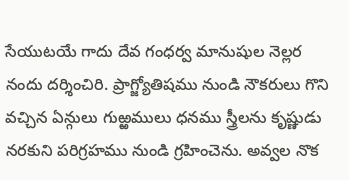సేయుటయే గాదు దేవ గంధర్వ మానుషుల నెల్లర నందు దర్శించిరి. ప్రాగ్జ్యోతిషము నుండి నౌకరులు గొని వచ్చిన ఏన్గులు గుఱ్ఱములు ధనము స్త్రీలను కృష్ణుడు నరకుని పరిగ్రహము నుండి గ్రహించెను. అవ్వల నొక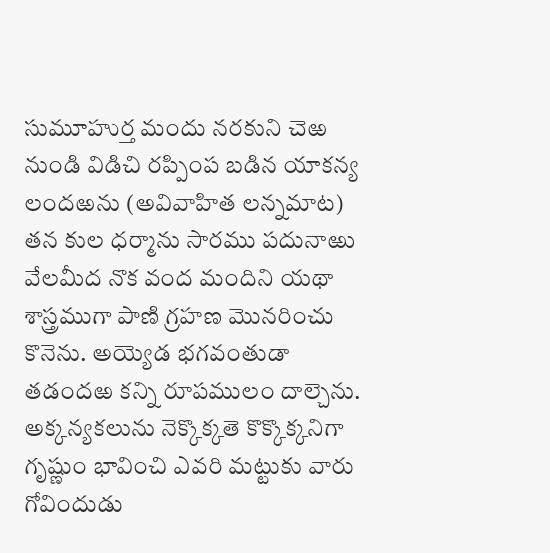సుమూహుర్త మందు నరకుని చెఱ నుండి విడిచి రప్పింప బడిన యాకన్య లందఱను (అవివాహిత లన్నమాట) తన కుల ధర్మాను సారము పదునాఱు వేలమీద నొక వంద మందిని యథా శాస్త్రముగా పాణి గ్రహణ మొనరించు కొనెను. అయ్యెడ భగవంతుడా తడందఱ కన్ని రూపములం దాల్చెను. అక్కన్యకలును నెక్కొక్కతె కొక్కొక్కనిగా గృష్ణుం భావించి ఎవరి మట్టుకు వారు గోవిందుడు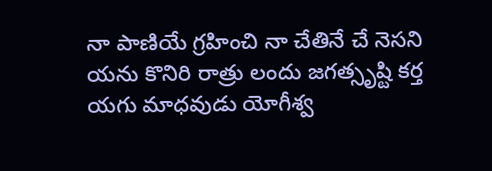నా పాణియే గ్రహించి నా చేతినే చే నెసని యను కొనిరి రాత్రు లందు జగత్సృష్టి కర్త యగు మాధవుడు యోగీశ్వ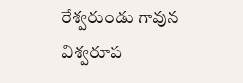రేశ్వరుండు గావున విశ్వరూప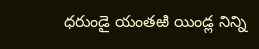ధరుండై యంతఱి యిండ్ల నిన్ని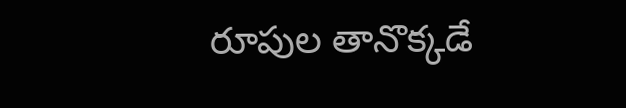రూపుల తానొక్కడే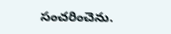సంచరించెను.